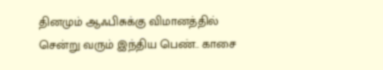தினமும் ஆஃபிசுக்கு விமானத்தில் சென்று வரும் இந்திய பெண்.. காசை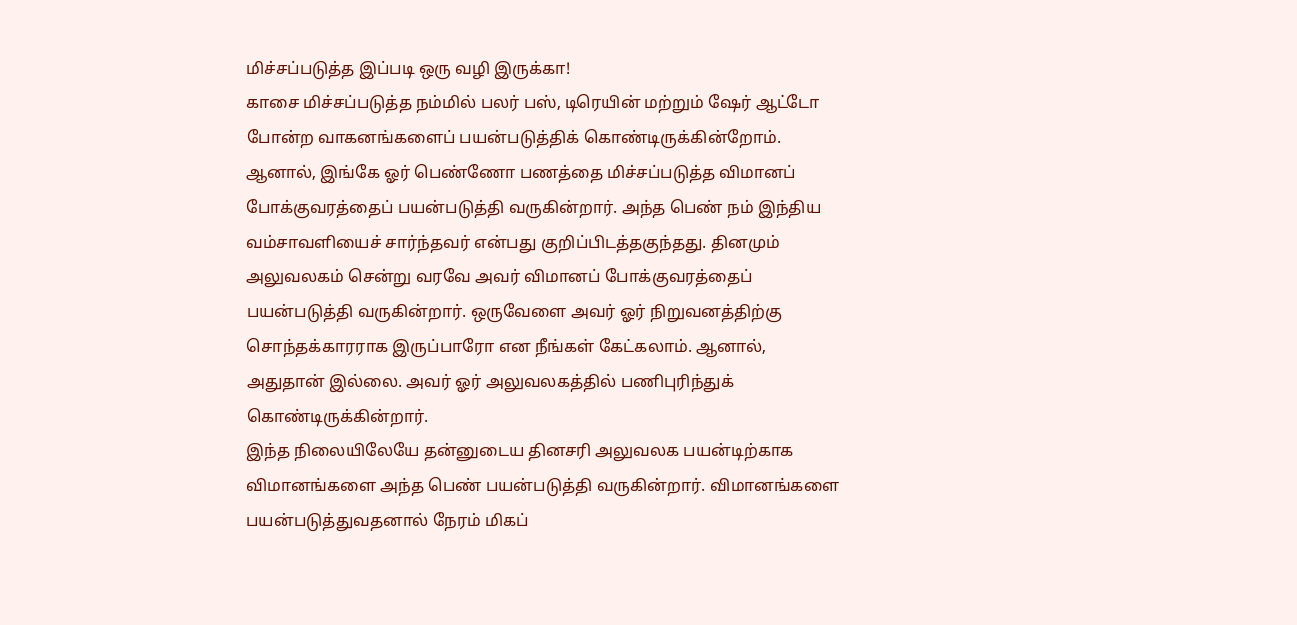மிச்சப்படுத்த இப்படி ஒரு வழி இருக்கா!
காசை மிச்சப்படுத்த நம்மில் பலர் பஸ், டிரெயின் மற்றும் ஷேர் ஆட்டோ போன்ற வாகனங்களைப் பயன்படுத்திக் கொண்டிருக்கின்றோம். ஆனால், இங்கே ஓர் பெண்ணோ பணத்தை மிச்சப்படுத்த விமானப் போக்குவரத்தைப் பயன்படுத்தி வருகின்றார். அந்த பெண் நம் இந்திய வம்சாவளியைச் சார்ந்தவர் என்பது குறிப்பிடத்தகுந்தது. தினமும் அலுவலகம் சென்று வரவே அவர் விமானப் போக்குவரத்தைப் பயன்படுத்தி வருகின்றார். ஒருவேளை அவர் ஓர் நிறுவனத்திற்கு சொந்தக்காரராக இருப்பாரோ என நீங்கள் கேட்கலாம். ஆனால், அதுதான் இல்லை. அவர் ஓர் அலுவலகத்தில் பணிபுரிந்துக் கொண்டிருக்கின்றார்.
இந்த நிலையிலேயே தன்னுடைய தினசரி அலுவலக பயன்டிற்காக விமானங்களை அந்த பெண் பயன்படுத்தி வருகின்றார். விமானங்களை பயன்படுத்துவதனால் நேரம் மிகப்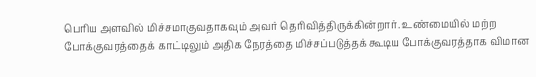பெரிய அளவில் மிச்சமாகுவதாகவும் அவர் தெரிவித்திருக்கின்றார். உண்மையில் மற்ற போக்குவரத்தைக் காட்டிலும் அதிக நேரத்தை மிச்சப்படுத்தக் கூடிய போக்குவரத்தாக விமான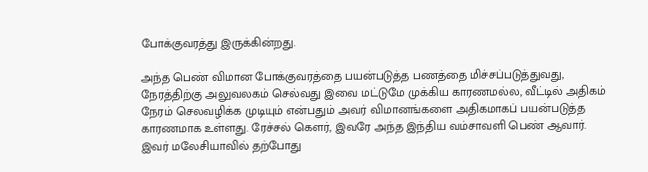போக்குவரத்து இருக்கின்றது.

அந்த பெண் விமான போக்குவரத்தை பயன்படுத்த பணத்தை மிச்சப்படுத்துவது, நேரத்திற்கு அலுவலகம் செல்வது இவை மட்டுமே முக்கிய காரணமல்ல, வீட்டில் அதிகம் நேரம் செலவழிக்க முடியும் என்பதும் அவர் விமானங்களை அதிகமாகப் பயன்படுத்த காரணமாக உள்ளது. ரேச்சல் கௌர், இவரே அந்த இந்திய வம்சாவளி பெண் ஆவார்.
இவர் மலேசியாவில் தற்போது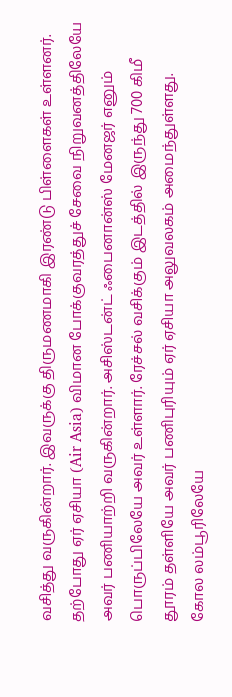வசித்து வருகின்றார். இவருக்கு திருமணமாகி இரண்டு பிள்ளைகள் உள்ளனர். தற்போது ஏர் ஏசியா (Air Asia) விமான போக்குவரத்துச் சேவை நிறுவனத்திலேயே அவர் பணியாற்றி வருகின்றார். அசிஸ்டன்ட் ஃபைனான்ஸ் மேனஜர் எனும் பொருப்பிலேயே அவர் உள்ளார். ரேச்சல் வசிக்கும் இடத்தில் இருந்து 700 கிமீ தூரம் தள்ளியே அவர் பணிபுரியும் ஏர் ஏசியா அலுவலகம் அமைந்துள்ளது.
கோல லம்பூரிலேயே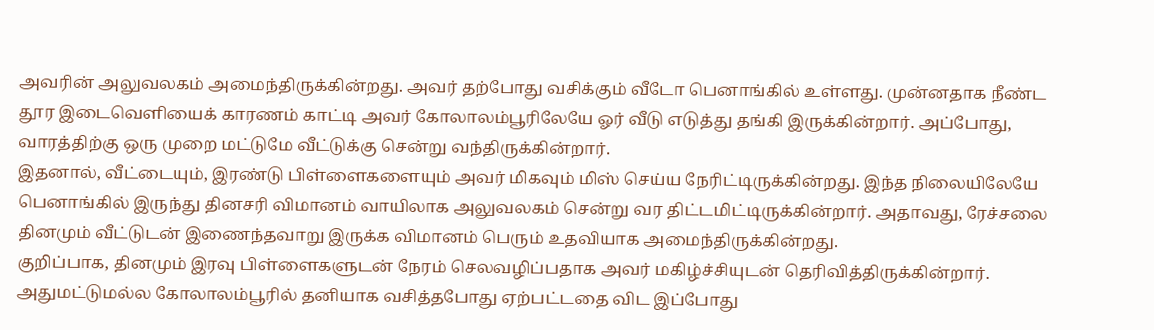அவரின் அலுவலகம் அமைந்திருக்கின்றது. அவர் தற்போது வசிக்கும் வீடோ பெனாங்கில் உள்ளது. முன்னதாக நீண்ட தூர இடைவெளியைக் காரணம் காட்டி அவர் கோலாலம்பூரிலேயே ஓர் வீடு எடுத்து தங்கி இருக்கின்றார். அப்போது, வாரத்திற்கு ஒரு முறை மட்டுமே வீட்டுக்கு சென்று வந்திருக்கின்றார்.
இதனால், வீட்டையும், இரண்டு பிள்ளைகளையும் அவர் மிகவும் மிஸ் செய்ய நேரிட்டிருக்கின்றது. இந்த நிலையிலேயே பெனாங்கில் இருந்து தினசரி விமானம் வாயிலாக அலுவலகம் சென்று வர திட்டமிட்டிருக்கின்றார். அதாவது, ரேச்சலை தினமும் வீட்டுடன் இணைந்தவாறு இருக்க விமானம் பெரும் உதவியாக அமைந்திருக்கின்றது.
குறிப்பாக, தினமும் இரவு பிள்ளைகளுடன் நேரம் செலவழிப்பதாக அவர் மகிழ்ச்சியுடன் தெரிவித்திருக்கின்றார். அதுமட்டுமல்ல கோலாலம்பூரில் தனியாக வசித்தபோது ஏற்பட்டதை விட இப்போது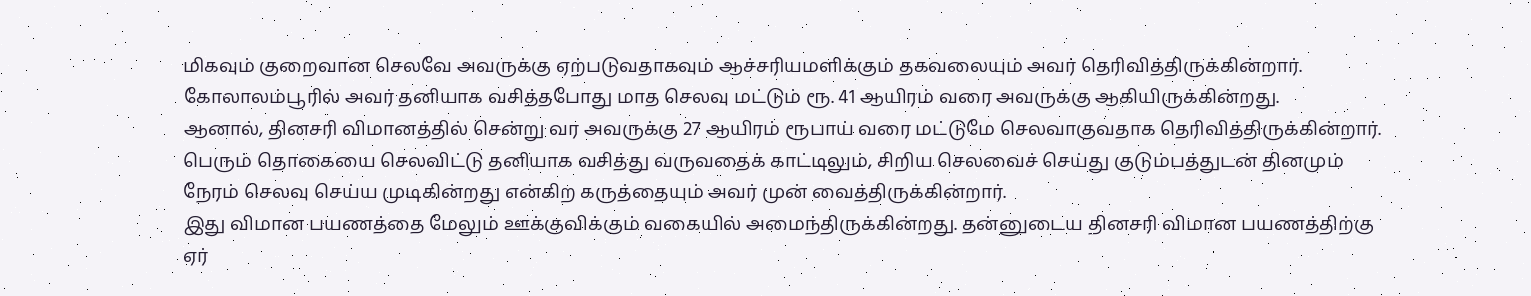மிகவும் குறைவான செலவே அவருக்கு ஏற்படுவதாகவும் ஆச்சரியமளிக்கும் தகவலையும் அவர் தெரிவித்திருக்கின்றார். கோலாலம்பூரில் அவர் தனியாக வசித்தபோது மாத செலவு மட்டும் ரூ. 41 ஆயிரம் வரை அவருக்கு ஆகியிருக்கின்றது.
ஆனால், தினசரி விமானத்தில் சென்று வர அவருக்கு 27 ஆயிரம் ரூபாய் வரை மட்டுமே செலவாகுவதாக தெரிவித்திருக்கின்றார். பெரும் தொகையை செலவிட்டு தனியாக வசித்து வருவதைக் காட்டிலும், சிறிய செலவைச் செய்து குடும்பத்துடன் தினமும் நேரம் செலவு செய்ய முடிகின்றது என்கிற கருத்தையும் அவர் முன் வைத்திருக்கின்றார்.
இது விமான பயணத்தை மேலும் ஊக்குவிக்கும் வகையில் அமைந்திருக்கின்றது. தன்னுடைய தினசரி விமான பயணத்திற்கு ஏர்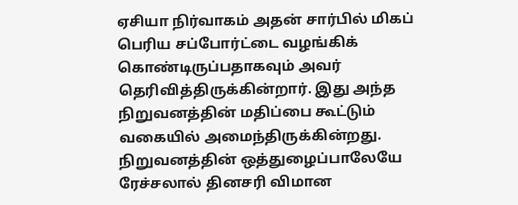ஏசியா நிர்வாகம் அதன் சார்பில் மிகப் பெரிய சப்போர்ட்டை வழங்கிக் கொண்டிருப்பதாகவும் அவர் தெரிவித்திருக்கின்றார். இது அந்த நிறுவனத்தின் மதிப்பை கூட்டும் வகையில் அமைந்திருக்கின்றது. நிறுவனத்தின் ஒத்துழைப்பாலேயே ரேச்சலால் தினசரி விமான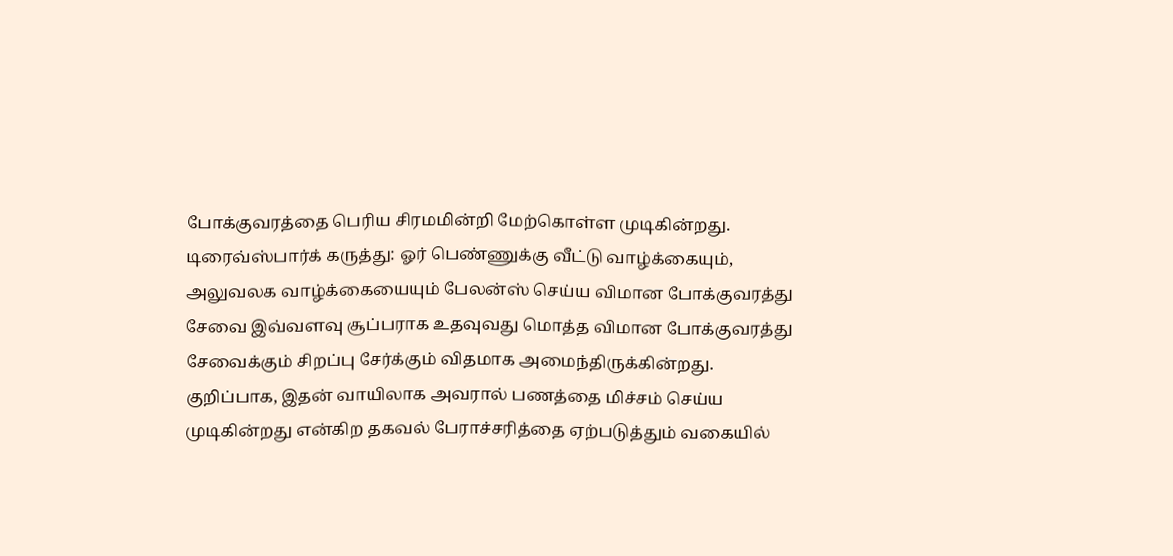போக்குவரத்தை பெரிய சிரமமின்றி மேற்கொள்ள முடிகின்றது.
டிரைவ்ஸ்பார்க் கருத்து: ஓர் பெண்ணுக்கு வீட்டு வாழ்க்கையும், அலுவலக வாழ்க்கையையும் பேலன்ஸ் செய்ய விமான போக்குவரத்து சேவை இவ்வளவு சூப்பராக உதவுவது மொத்த விமான போக்குவரத்து சேவைக்கும் சிறப்பு சேர்க்கும் விதமாக அமைந்திருக்கின்றது. குறிப்பாக, இதன் வாயிலாக அவரால் பணத்தை மிச்சம் செய்ய முடிகின்றது என்கிற தகவல் பேராச்சரித்தை ஏற்படுத்தும் வகையில்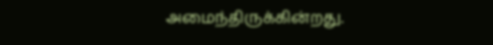அமைந்திருக்கின்றது.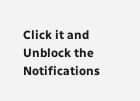Click it and Unblock the Notifications